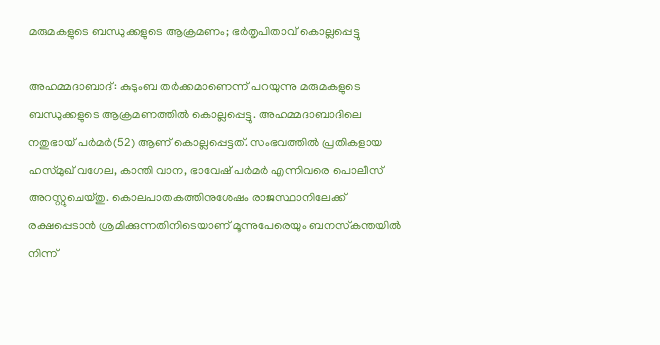മരുമകളുടെ ബന്ധുക്കളുടെ ആക്രമണം; ഭര്‍തൃപിതാവ് കൊല്ലപ്പെട്ടു

അഹമ്മദാബാദ്: കുടുംബ തര്‍ക്കമാണെന്ന് പറയുന്നു മരുമകളുടെ ബന്ധുക്കളുടെ ആക്രമണത്തില്‍ കൊല്ലപ്പെട്ടു. അഹമ്മദാബാദിലെ നതുഭായ് പര്‍മര്‍(52) ആണ് കൊല്ലപ്പെട്ടത്. സംഭവത്തില്‍ പ്രതികളായ ഹസ്മുഖ് വഗേല, കാന്തി വാന, ഭാവേഷ് പര്‍മര്‍ എന്നിവരെ പൊലീസ് അറസ്റ്റുചെയ്തു. കൊലപാതകത്തിനുശേഷം രാജസ്ഥാനിലേക്ക് രക്ഷപ്പെടാന്‍ ശ്രമിക്കുന്നതിനിടെയാണ് മൂന്നുപേരെയും ബനസ്‌കന്തയില്‍ നിന്ന്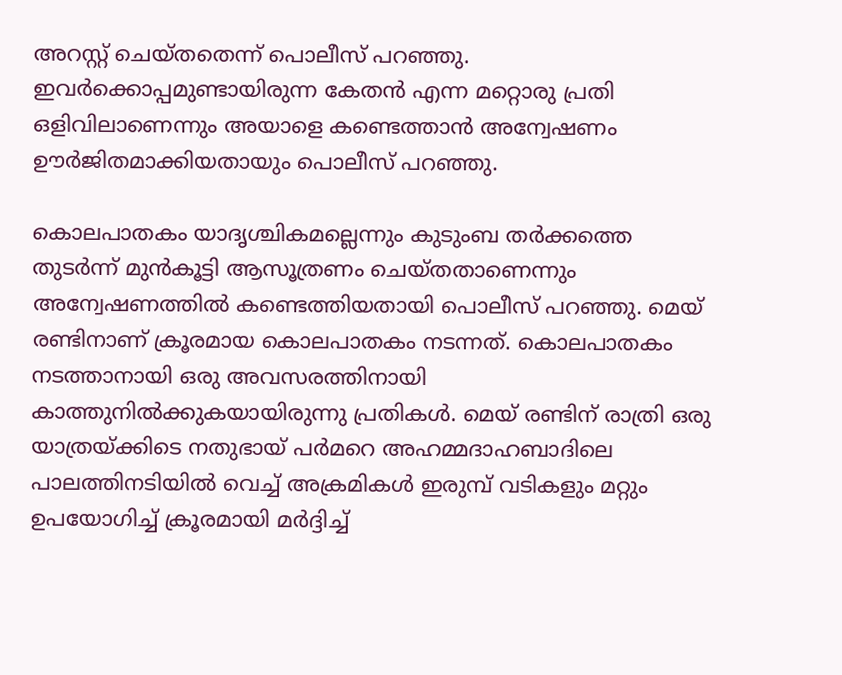അറസ്റ്റ് ചെയ്തതെന്ന് പൊലീസ് പറഞ്ഞു. ഇവര്‍ക്കൊപ്പമുണ്ടായിരുന്ന കേതന്‍ എന്ന മറ്റൊരു പ്രതി ഒളിവിലാണെന്നും അയാളെ കണ്ടെത്താന്‍ അന്വേഷണം ഊര്‍ജിതമാക്കിയതായും പൊലീസ് പറഞ്ഞു.

കൊലപാതകം യാദൃശ്ചികമല്ലെന്നും കുടുംബ തര്‍ക്കത്തെ തുടര്‍ന്ന് മുന്‍കൂട്ടി ആസൂത്രണം ചെയ്തതാണെന്നും അന്വേഷണത്തില്‍ കണ്ടെത്തിയതായി പൊലീസ് പറഞ്ഞു. മെയ് രണ്ടിനാണ് ക്രൂരമായ കൊലപാതകം നടന്നത്. കൊലപാതകം നടത്താനായി ഒരു അവസരത്തിനായി കാത്തുനില്‍ക്കുകയായിരുന്നു പ്രതികള്‍. മെയ് രണ്ടിന് രാത്രി ഒരു യാത്രയ്ക്കിടെ നതുഭായ് പര്‍മറെ അഹമ്മദാഹബാദിലെ പാലത്തിനടിയില്‍ വെച്ച് അക്രമികള്‍ ഇരുമ്പ് വടികളും മറ്റും ഉപയോഗിച്ച് ക്രൂരമായി മര്‍ദ്ദിച്ച്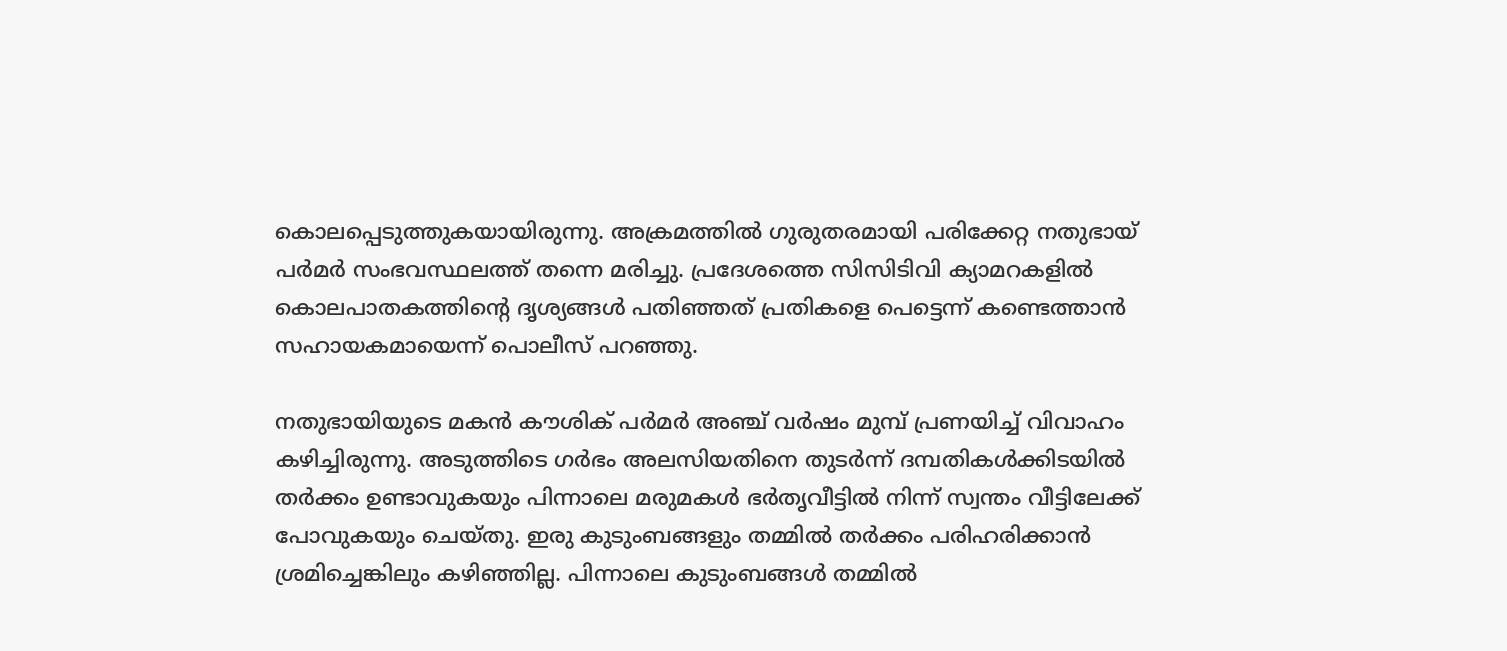കൊലപ്പെടുത്തുകയായിരുന്നു. അക്രമത്തില്‍ ഗുരുതരമായി പരിക്കേറ്റ നതുഭായ് പര്‍മര്‍ സംഭവസ്ഥലത്ത് തന്നെ മരിച്ചു. പ്രദേശത്തെ സിസിടിവി ക്യാമറകളില്‍ കൊലപാതകത്തിന്റെ ദൃശ്യങ്ങള്‍ പതിഞ്ഞത് പ്രതികളെ പെട്ടെന്ന് കണ്ടെത്താന്‍ സഹായകമായെന്ന് പൊലീസ് പറഞ്ഞു.

നതുഭായിയുടെ മകന്‍ കൗശിക് പര്‍മര്‍ അഞ്ച് വര്‍ഷം മുമ്പ് പ്രണയിച്ച് വിവാഹം കഴിച്ചിരുന്നു. അടുത്തിടെ ഗര്‍ഭം അലസിയതിനെ തുടര്‍ന്ന് ദമ്പതികള്‍ക്കിടയില്‍ തര്‍ക്കം ഉണ്ടാവുകയും പിന്നാലെ മരുമകള്‍ ഭര്‍തൃവീട്ടില്‍ നിന്ന് സ്വന്തം വീട്ടിലേക്ക് പോവുകയും ചെയ്തു. ഇരു കുടുംബങ്ങളും തമ്മില്‍ തര്‍ക്കം പരിഹരിക്കാന്‍ ശ്രമിച്ചെങ്കിലും കഴിഞ്ഞില്ല. പിന്നാലെ കുടുംബങ്ങള്‍ തമ്മില്‍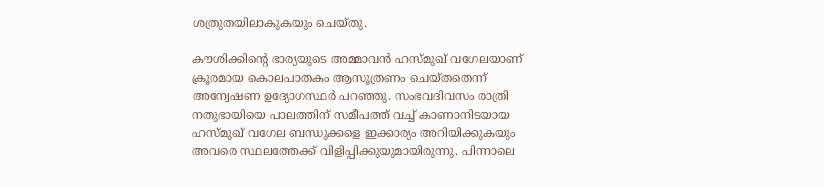ശത്രുതയിലാകുകയും ചെയ്തു.

കൗശിക്കിന്റെ ഭാര്യയുടെ അമ്മാവന്‍ ഹസ്മുഖ് വഗേലയാണ് ക്രൂരമായ കൊലപാതകം ആസൂത്രണം ചെയ്തതെന്ന് അന്വേഷണ ഉദ്യോഗസ്ഥര്‍ പറഞ്ഞു. സംഭവദിവസം രാത്രി നതുഭായിയെ പാലത്തിന് സമീപത്ത് വച്ച് കാണാനിടയായ ഹസ്മുഖ് വഗേല ബന്ധുക്കളെ ഇക്കാര്യം അറിയിക്കുകയും അവരെ സ്ഥലത്തേക്ക് വിളിപ്പിക്കുയുമായിരുന്നു. പിന്നാലെ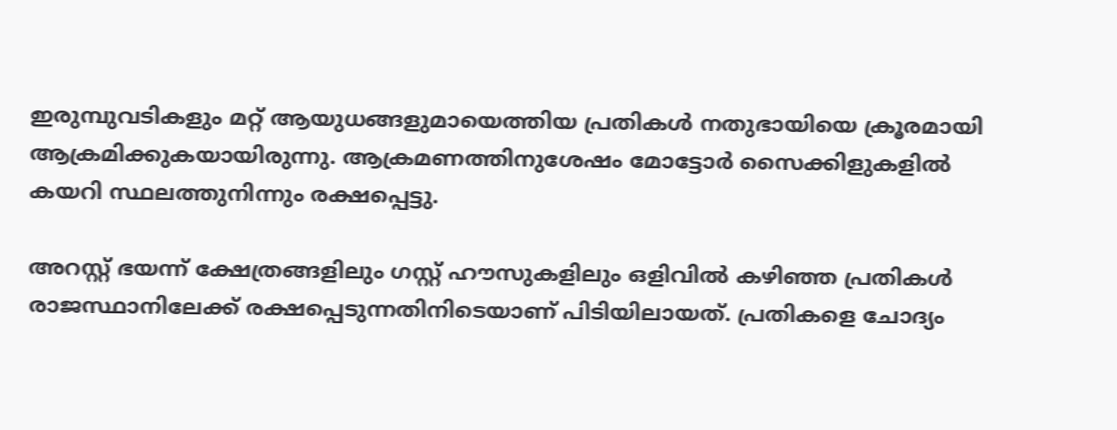ഇരുമ്പുവടികളും മറ്റ് ആയുധങ്ങളുമായെത്തിയ പ്രതികള്‍ നതുഭായിയെ ക്രൂരമായി ആക്രമിക്കുകയായിരുന്നു. ആക്രമണത്തിനുശേഷം മോട്ടോര്‍ സൈക്കിളുകളില്‍ കയറി സ്ഥലത്തുനിന്നും രക്ഷപ്പെട്ടു.

അറസ്റ്റ് ഭയന്ന് ക്ഷേത്രങ്ങളിലും ഗസ്റ്റ് ഹൗസുകളിലും ഒളിവില്‍ കഴിഞ്ഞ പ്രതികള്‍ രാജസ്ഥാനിലേക്ക് രക്ഷപ്പെടുന്നതിനിടെയാണ് പിടിയിലായത്. പ്രതികളെ ചോദ്യം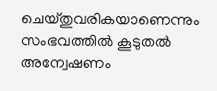ചെയ്തുവരികയാണെന്നും സംഭവത്തില്‍ കൂടുതല്‍ അന്വേഷണം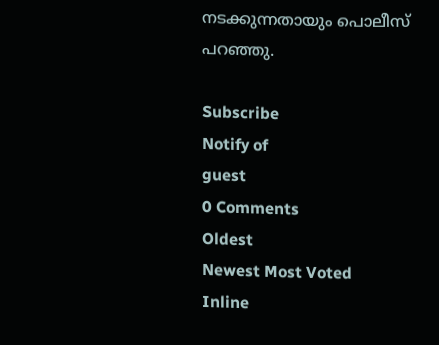നടക്കുന്നതായും പൊലീസ് പറഞ്ഞു.

Subscribe
Notify of
guest
0 Comments
Oldest
Newest Most Voted
Inline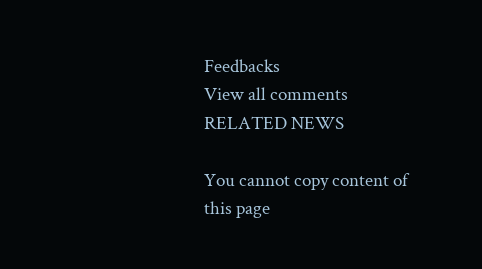Feedbacks
View all comments
RELATED NEWS

You cannot copy content of this page